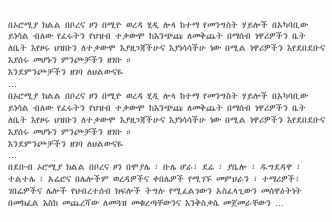በኦሮሚያ ክልል በቦረና ዞን በሚዮ ወረዳ ሂዲ ሎላ ከተማ የመንግስት ሃይሎች በአካባቢው ይነሳል ብለው የፈሩትን የህዝብ ተቃውሞ ከእንጭጩ ለመቅጨት በማሰብ ነዋሪዎችን ቤት ለቤት እየዞሩ ህዝቡን ለተቃውሞ እያዘጋጃችሁና እያነሳሳችሁ ነው በሚል ነዋሪዎችን እየደበደቡና እያሰሩ መሆኑን ምንጮቻችን ዘገቡ ።
እንደምንጮቻችን ዘገባ ለህልውናዬ
…
በኦሮሚያ ክልል በቦረና ዞን በሚዮ ወረዳ ሂዲ ሎላ ከተማ የመንግስት ሃይሎች በአካባቢው ይነሳል ብለው የፈሩትን የህዝብ ተቃውሞ ከእንጭጩ ለመቅጨት በማሰብ ነዋሪዎችን ቤት ለቤት እየዞሩ ህዝቡን ለተቃውሞ እያዘጋጃችሁና እያነሳሳችሁ ነው በሚል ነዋሪዎችን እየደበደቡና እያሰሩ መሆኑን ምንጮቻችን ዘገቡ ።
እንደምንጮቻችን ዘገባ ለህልውናዬ
…
በደቡብ ኦሮሚያ ክልል በቦረና ዞን በሞያሌ ፣ ቡሌ ሆራ፣ ደሬ ፣ ያቤሎ ፣ ዱግደዳዋ ፣ ተልተሌ ፣ አሬሮና በሌሎችም ወረዳዎችና ቀበሌዎች የሚገኙ መምህራን ፣ ተማሪዎች፣ ገበሬዎችና ሌሎች የህብረተሰብ ክፍሎች ትግሉ የሚፈልገውን አስፈላጊውን መሰዋዕትነት በመክፈል እስከ መጨረሻው ለመጓዝ መቁረጣቸውንና እንቅስቃሴ መጀመራቸውን …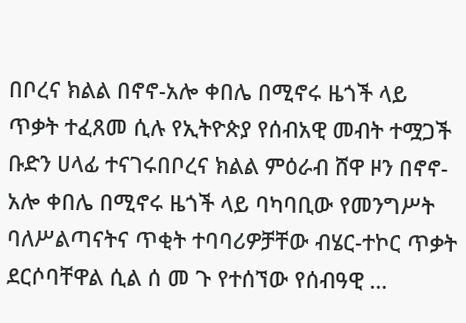በቦረና ክልል በኖኖ-አሎ ቀበሌ በሚኖሩ ዜጎች ላይ ጥቃት ተፈጸመ ሲሉ የኢትዮጵያ የሰብአዊ መብት ተሟጋች ቡድን ሀላፊ ተናገሩበቦረና ክልል ምዕራብ ሸዋ ዞን በኖኖ-አሎ ቀበሌ በሚኖሩ ዜጎች ላይ ባካባቢው የመንግሥት ባለሥልጣናትና ጥቂት ተባባሪዎቻቸው ብሄር-ተኮር ጥቃት ደርሶባቸዋል ሲል ሰ መ ጉ የተሰኘው የሰብዓዊ …